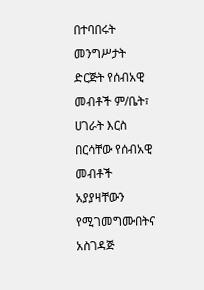በተባበሩት መንግሥታት ድርጅት የሰብአዊ መብቶች ም/ቤት፣ ሀገራት እርስ በርሳቸው የሰብአዊ መብቶች አያያዛቸውን የሚገመግሙበትና አስገዳጅ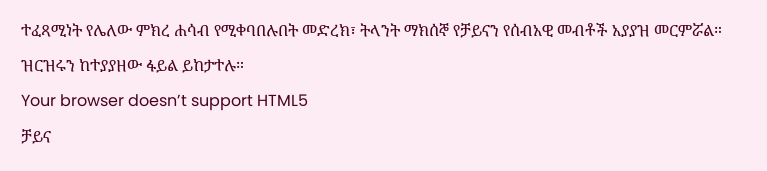ተፈጻሚነት የሌለው ምክረ ሐሳብ የሚቀባበሉበት መድረክ፣ ትላንት ማክሰኞ የቻይናን የሰብአዊ መብቶች አያያዝ መርምሯል።
ዝርዝሩን ከተያያዘው ፋይል ይከታተሉ።
Your browser doesn’t support HTML5
ቻይና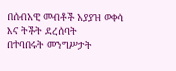በሰብአዊ መብቶች አያያዝ ወቀሳ እና ትችት ደረሰባት
በተባበሩት መንግሥታት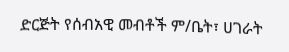ድርጅት የሰብአዊ መብቶች ም/ቤት፣ ሀገራት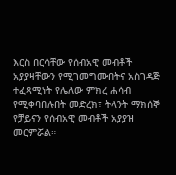እርስ በርሳቸው የሰብአዊ መብቶች አያያዛቸውን የሚገመግሙበትና አስገዳጅ ተፈጻሚነት የሌለው ምክረ ሐሳብ የሚቀባበሉበት መድረክ፣ ትላንት ማክሰኞ የቻይናን የሰብአዊ መብቶች አያያዝ መርምሯል።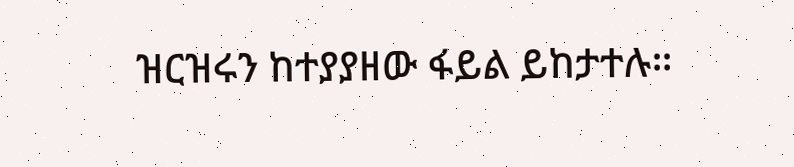ዝርዝሩን ከተያያዘው ፋይል ይከታተሉ።